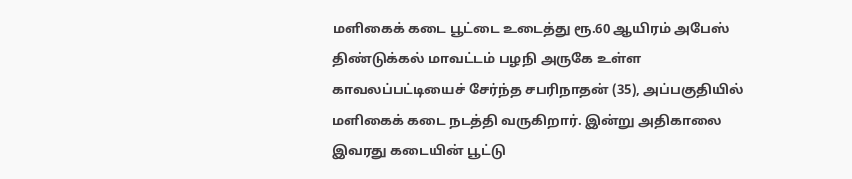மளிகைக் கடை பூட்டை உடைத்து ரூ.60 ஆயிரம் அபேஸ்
திண்டுக்கல் மாவட்டம் பழநி அருகே உள்ள காவலப்பட்டியைச் சேர்ந்த சபரிநாதன் (35), அப்பகுதியில் மளிகைக் கடை நடத்தி வருகிறார். இன்று அதிகாலை இவரது கடையின் பூட்டு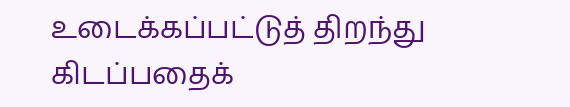உடைக்கப்பட்டுத் திறந்து கிடப்பதைக்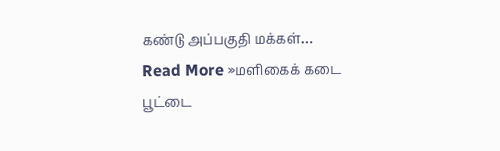கண்டு அப்பகுதி மக்கள்… Read More »மளிகைக் கடை பூட்டை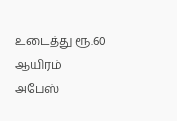உடைத்து ரூ.60 ஆயிரம் அபேஸ்